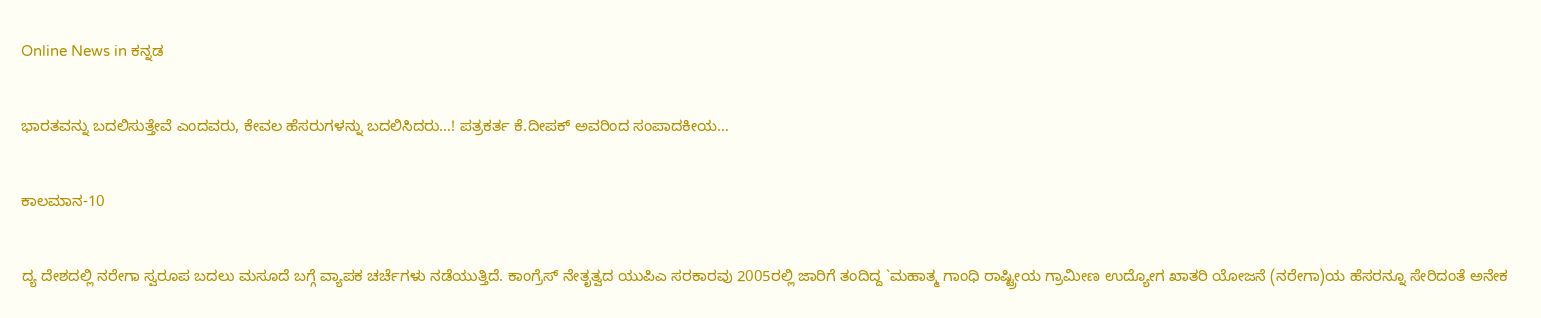Online News in ಕನ್ನಡ

ಭಾರತವನ್ನು ಬದಲಿಸುತ್ತೇವೆ ಎಂದವರು, ಕೇವಲ ಹೆಸರುಗಳನ್ನು ಬದಲಿಸಿದರು…! ಪತ್ರಕರ್ತ ಕೆ.ದೀಪಕ್‌ ಅವರಿಂದ ಸಂಪಾದಕೀಯ…

ಕಾಲಮಾನ-10

ದ್ಯ ದೇಶದಲ್ಲಿ ನರೇಗಾ ಸ್ವರೂಪ ಬದಲು ಮಸೂದೆ ಬಗ್ಗೆ ವ್ಯಾಪಕ ಚರ್ಚೆಗಳು ನಡೆಯುತ್ತಿದೆ. ಕಾಂಗ್ರೆಸ್ ನೇತೃತ್ವದ ಯುಪಿಎ ಸರಕಾರವು 2005ರಲ್ಲಿ ಜಾರಿಗೆ ತಂದಿದ್ದ `ಮಹಾತ್ಮ ಗಾಂಧಿ ರಾಷ್ಟ್ರೀಯ ಗ್ರಾಮೀಣ ಉದ್ಯೋಗ ಖಾತರಿ ಯೋಜನೆ (ನರೇಗಾ)ಯ ಹೆಸರನ್ನೂ ಸೇರಿದಂತೆ ಅನೇಕ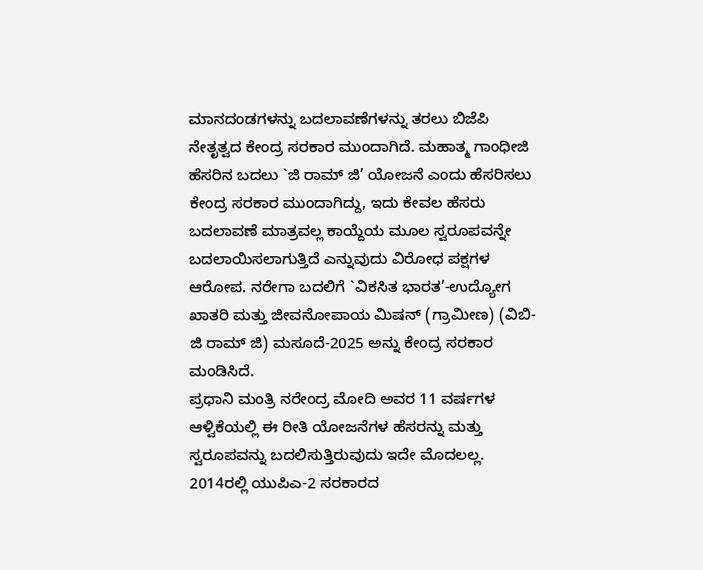ಮಾನದಂಡಗಳನ್ನು ಬದಲಾವಣೆಗಳನ್ನು ತರಲು ಬಿಜೆಪಿ ನೇತೃತ್ವದ ಕೇಂದ್ರ ಸರಕಾರ ಮುಂದಾಗಿದೆ. ಮಹಾತ್ಮ ಗಾಂಧೀಜಿ ಹೆಸರಿನ ಬದಲು `ಜಿ ರಾಮ್ ಜಿ’ ಯೋಜನೆ ಎಂದು ಹೆಸರಿಸಲು ಕೇಂದ್ರ ಸರಕಾರ ಮುಂದಾಗಿದ್ದು, ಇದು ಕೇವಲ ಹೆಸರು ಬದಲಾವಣೆ ಮಾತ್ರವಲ್ಲ ಕಾಯ್ದೆಯ ಮೂಲ ಸ್ವರೂಪವನ್ನೇ ಬದಲಾಯಿಸಲಾಗುತ್ತಿದೆ ಎನ್ನುವುದು ವಿರೋಧ ಪಕ್ಷಗಳ ಆರೋಪ. ನರೇಗಾ ಬದಲಿಗೆ `ವಿಕಸಿತ ಭಾರತ’-ಉದ್ಯೋಗ ಖಾತರಿ ಮತ್ತು ಜೀವನೋಪಾಯ ಮಿಷನ್ (ಗ್ರಾಮೀಣ) (ವಿಬಿ-ಜಿ ರಾಮ್ ಜಿ) ಮಸೂದೆ-2025 ಅನ್ನು ಕೇಂದ್ರ ಸರಕಾರ ಮಂಡಿಸಿದೆ.
ಪ್ರಧಾನಿ ಮಂತ್ರಿ ನರೇಂದ್ರ ಮೋದಿ ಅವರ 11 ವರ್ಷಗಳ ಆಳ್ವಿಕೆಯಲ್ಲಿ ಈ ರೀತಿ ಯೋಜನೆಗಳ ಹೆಸರನ್ನು ಮತ್ತು ಸ್ವರೂಪವನ್ನು ಬದಲಿಸುತ್ತಿರುವುದು ಇದೇ ಮೊದಲಲ್ಲ. 2014ರಲ್ಲಿ ಯುಪಿಎ-2 ಸರಕಾರದ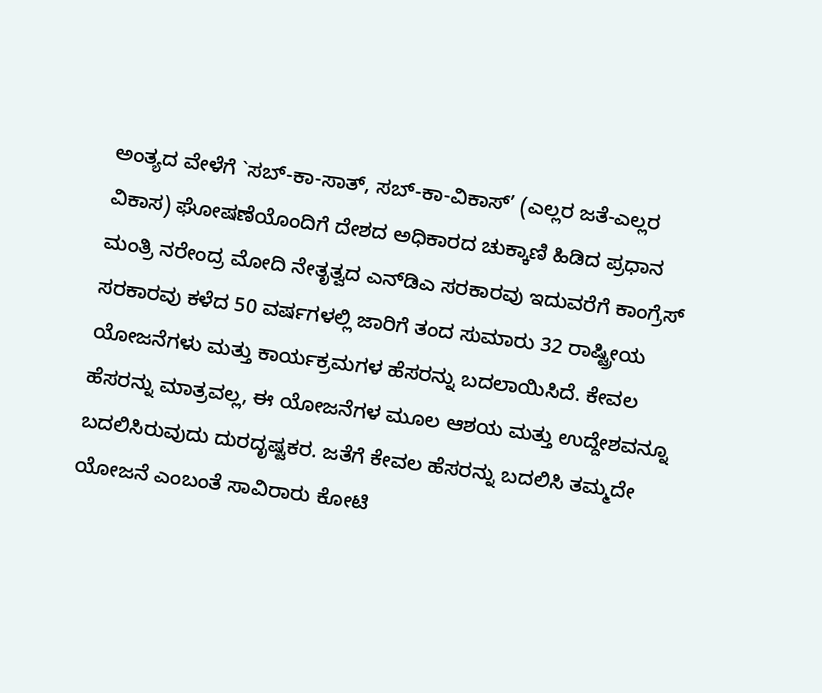ಅಂತ್ಯದ ವೇಳೆಗೆ `ಸಬ್-ಕಾ-ಸಾತ್, ಸಬ್-ಕಾ-ವಿಕಾಸ್’ (ಎಲ್ಲರ ಜತೆ-ಎಲ್ಲರ ವಿಕಾಸ) ಘೋಷಣೆಯೊಂದಿಗೆ ದೇಶದ ಅಧಿಕಾರದ ಚುಕ್ಕಾಣಿ ಹಿಡಿದ ಪ್ರಧಾನ ಮಂತ್ರಿ ನರೇಂದ್ರ ಮೋದಿ ನೇತೃತ್ವದ ಎನ್‍ಡಿಎ ಸರಕಾರವು ಇದುವರೆಗೆ ಕಾಂಗ್ರೆಸ್ ಸರಕಾರವು ಕಳೆದ 50 ವರ್ಷಗಳಲ್ಲಿ ಜಾರಿಗೆ ತಂದ ಸುಮಾರು 32 ರಾಷ್ಟ್ರೀಯ ಯೋಜನೆಗಳು ಮತ್ತು ಕಾರ್ಯಕ್ರಮಗಳ ಹೆಸರನ್ನು ಬದಲಾಯಿಸಿದೆ. ಕೇವಲ ಹೆಸರನ್ನು ಮಾತ್ರವಲ್ಲ, ಈ ಯೋಜನೆಗಳ ಮೂಲ ಆಶಯ ಮತ್ತು ಉದ್ದೇಶವನ್ನೂ ಬದಲಿಸಿರುವುದು ದುರದೃಷ್ಟಕರ. ಜತೆಗೆ ಕೇವಲ ಹೆಸರನ್ನು ಬದಲಿಸಿ ತಮ್ಮದೇ ಯೋಜನೆ ಎಂಬಂತೆ ಸಾವಿರಾರು ಕೋಟಿ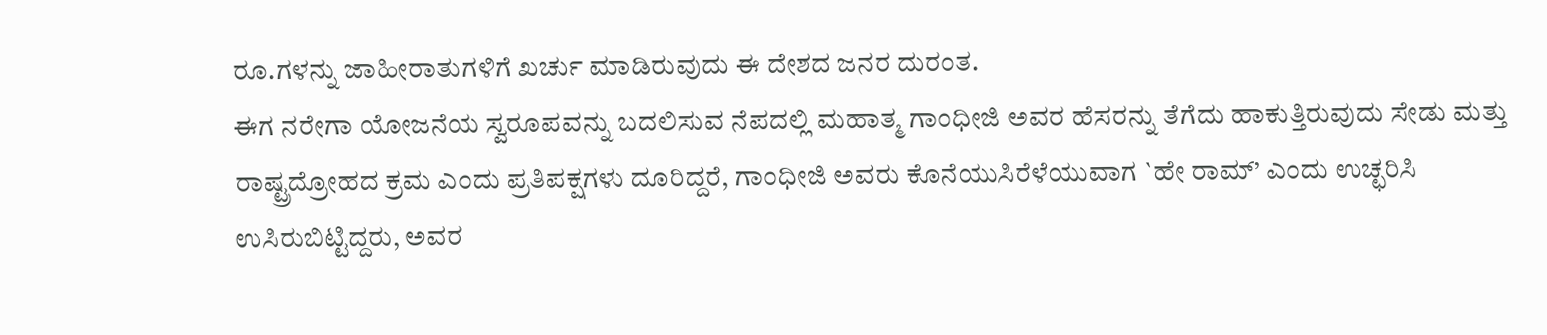ರೂ.ಗಳನ್ನು ಜಾಹೀರಾತುಗಳಿಗೆ ಖರ್ಚು ಮಾಡಿರುವುದು ಈ ದೇಶದ ಜನರ ದುರಂತ.
ಈಗ ನರೇಗಾ ಯೋಜನೆಯ ಸ್ವರೂಪವನ್ನು ಬದಲಿಸುವ ನೆಪದಲ್ಲಿ ಮಹಾತ್ಮ ಗಾಂಧೀಜಿ ಅವರ ಹೆಸರನ್ನು ತೆಗೆದು ಹಾಕುತ್ತಿರುವುದು ಸೇಡು ಮತ್ತು ರಾಷ್ಟ್ರದ್ರೋಹದ ಕ್ರಮ ಎಂದು ಪ್ರತಿಪಕ್ಷಗಳು ದೂರಿದ್ದರೆ, ಗಾಂಧೀಜಿ ಅವರು ಕೊನೆಯುಸಿರೆಳೆಯುವಾಗ `ಹೇ ರಾಮ್’ ಎಂದು ಉಚ್ಛರಿಸಿ ಉಸಿರುಬಿಟ್ಟಿದ್ದರು, ಅವರ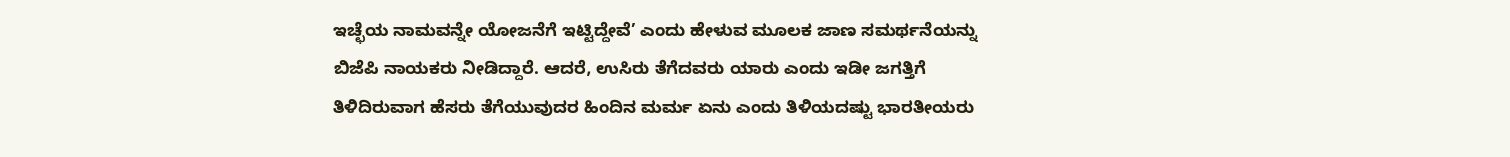ಇಚ್ಛೆಯ ನಾಮವನ್ನೇ ಯೋಜನೆಗೆ ಇಟ್ಟಿದ್ದೇವೆ’ ಎಂದು ಹೇಳುವ ಮೂಲಕ ಜಾಣ ಸಮರ್ಥನೆಯನ್ನು ಬಿಜೆಪಿ ನಾಯಕರು ನೀಡಿದ್ದಾರೆ. ಆದರೆ, ಉಸಿರು ತೆಗೆದವರು ಯಾರು ಎಂದು ಇಡೀ ಜಗತ್ತಿಗೆ ತಿಳಿದಿರುವಾಗ ಹೆಸರು ತೆಗೆಯುವುದರ ಹಿಂದಿನ ಮರ್ಮ ಏನು ಎಂದು ತಿಳಿಯದಷ್ಟು ಭಾರತೀಯರು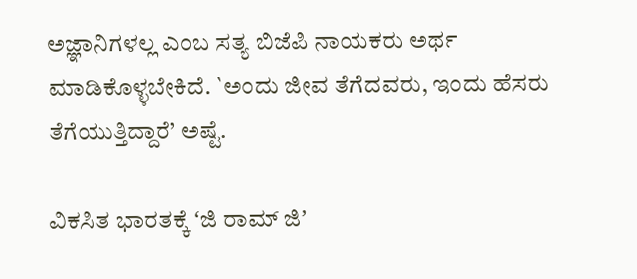ಅಜ್ಞಾನಿಗಳಲ್ಲ ಎಂಬ ಸತ್ಯ ಬಿಜೆಪಿ ನಾಯಕರು ಅರ್ಥ ಮಾಡಿಕೊಳ್ಳಬೇಕಿದೆ. `ಅಂದು ಜೀವ ತೆಗೆದವರು, ಇಂದು ಹೆಸರು ತೆಗೆಯುತ್ತಿದ್ದಾರೆ’ ಅಷ್ಟೆ.

ವಿಕಸಿತ ಭಾರತಕ್ಕೆ ʻಜಿ ರಾಮ್‌ ಜಿʼ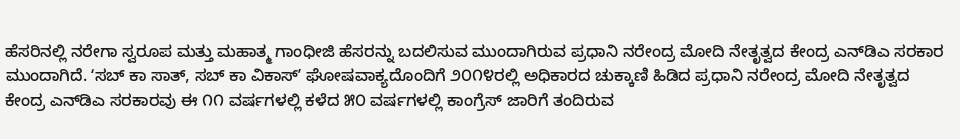ಹೆಸರಿನಲ್ಲಿ ನರೇಗಾ ಸ್ವರೂಪ ಮತ್ತು ಮಹಾತ್ಮ ಗಾಂಧೀಜಿ ಹೆಸರನ್ನು ಬದಲಿಸುವ ಮುಂದಾಗಿರುವ ಪ್ರಧಾನಿ ನರೇಂದ್ರ ಮೋದಿ ನೇತೃತ್ವದ ಕೇಂದ್ರ ಎನ್‌ಡಿಎ ಸರಕಾರ ಮುಂದಾಗಿದೆ. ʻಸಬ್‌ ಕಾ ಸಾತ್‌, ಸಬ್‌ ಕಾ ವಿಕಾಸ್‌ʼ ಘೋಷವಾಕ್ಯದೊಂದಿಗೆ ೨೦೧೪ರಲ್ಲಿ ಅಧಿಕಾರದ ಚುಕ್ಕಾಣಿ ಹಿಡಿದ ಪ್ರಧಾನಿ ನರೇಂದ್ರ ಮೋದಿ ನೇತೃತ್ವದ ಕೇಂದ್ರ ಎನ್‌ಡಿಎ ಸರಕಾರವು ಈ ೧೧ ವರ್ಷಗಳಲ್ಲಿ ಕಳೆದ ೫೦ ವರ್ಷಗಳಲ್ಲಿ ಕಾಂಗ್ರೆಸ್‌ ಜಾರಿಗೆ ತಂದಿರುವ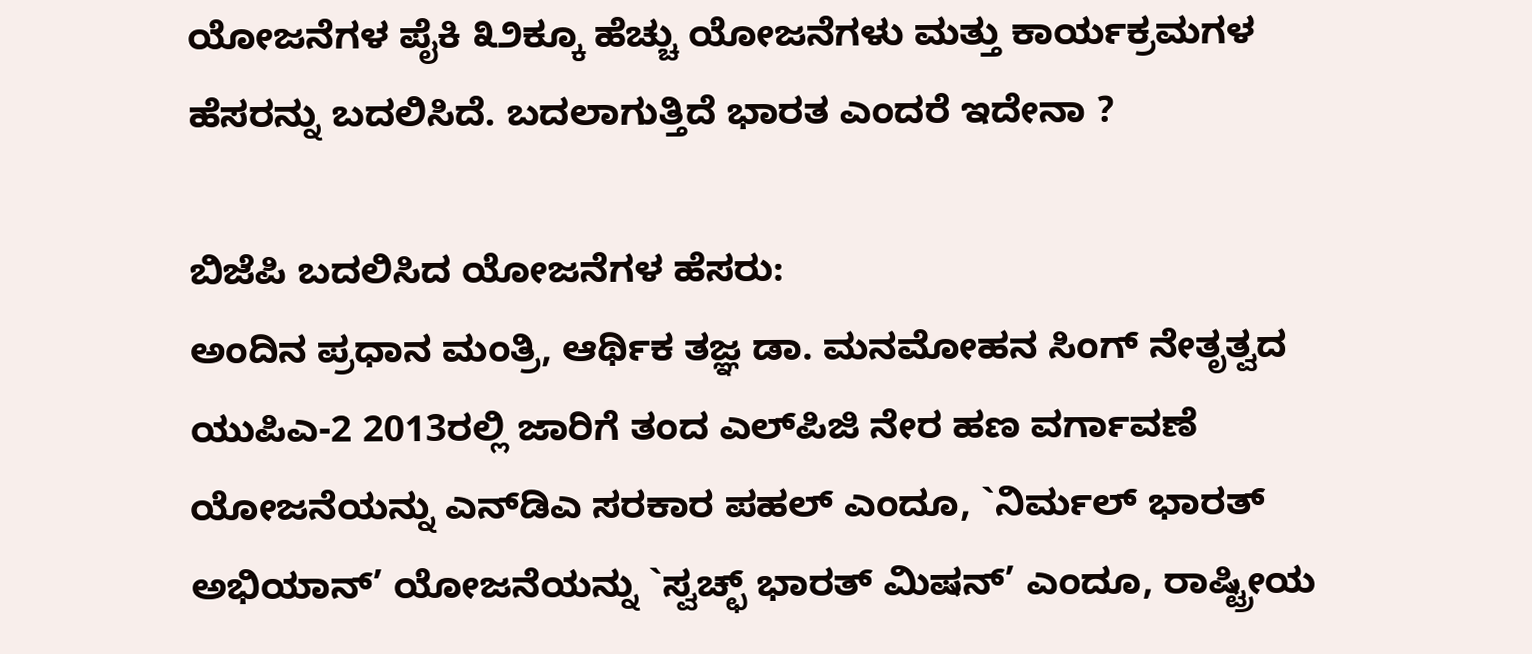ಯೋಜನೆಗಳ ಪೈಕಿ ೩೨ಕ್ಕೂ ಹೆಚ್ಚು ಯೋಜನೆಗಳು ಮತ್ತು ಕಾರ್ಯಕ್ರಮಗಳ ಹೆಸರನ್ನು ಬದಲಿಸಿದೆ. ಬದಲಾಗುತ್ತಿದೆ ಭಾರತ ಎಂದರೆ ಇದೇನಾ ?

ಬಿಜೆಪಿ ಬದಲಿಸಿದ ಯೋಜನೆಗಳ ಹೆಸರು:
ಅಂದಿನ ಪ್ರಧಾನ ಮಂತ್ರಿ, ಆರ್ಥಿಕ ತಜ್ಞ ಡಾ. ಮನಮೋಹನ ಸಿಂಗ್ ನೇತೃತ್ವದ ಯುಪಿಎ-2 2013ರಲ್ಲಿ ಜಾರಿಗೆ ತಂದ ಎಲ್‍ಪಿಜಿ ನೇರ ಹಣ ವರ್ಗಾವಣೆ ಯೋಜನೆಯನ್ನು ಎನ್‍ಡಿಎ ಸರಕಾರ ಪಹಲ್ ಎಂದೂ, `ನಿರ್ಮಲ್ ಭಾರತ್ ಅಭಿಯಾನ್’ ಯೋಜನೆಯನ್ನು `ಸ್ವಚ್ಛ್ ಭಾರತ್ ಮಿಷನ್’ ಎಂದೂ, ರಾಷ್ಟ್ರೀಯ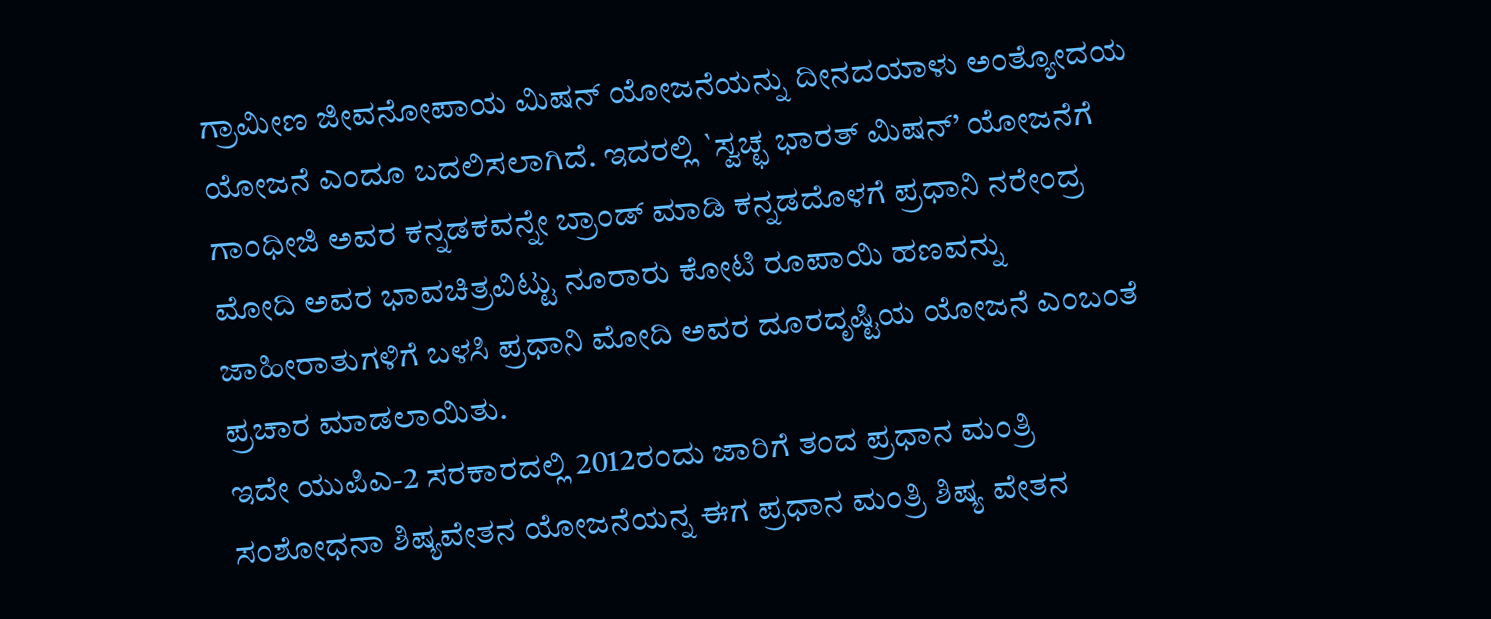ಗ್ರಾಮೀಣ ಜೀವನೋಪಾಯ ಮಿಷನ್ ಯೋಜನೆಯನ್ನು ದೀನದಯಾಳು ಅಂತ್ಯೋದಯ ಯೋಜನೆ ಎಂದೂ ಬದಲಿಸಲಾಗಿದೆ. ಇದರಲ್ಲಿ `ಸ್ವಚ್ಛ ಭಾರತ್ ಮಿಷನ್’ ಯೋಜನೆಗೆ ಗಾಂಧೀಜಿ ಅವರ ಕನ್ನಡಕವನ್ನೇ ಬ್ರಾಂಡ್ ಮಾಡಿ ಕನ್ನಡದೊಳಗೆ ಪ್ರಧಾನಿ ನರೇಂದ್ರ ಮೋದಿ ಅವರ ಭಾವಚಿತ್ರವಿಟ್ಟು ನೂರಾರು ಕೋಟಿ ರೂಪಾಯಿ ಹಣವನ್ನು ಜಾಹೀರಾತುಗಳಿಗೆ ಬಳಸಿ ಪ್ರಧಾನಿ ಮೋದಿ ಅವರ ದೂರದೃಷ್ಟಿಯ ಯೋಜನೆ ಎಂಬಂತೆ ಪ್ರಚಾರ ಮಾಡಲಾಯಿತು.
ಇದೇ ಯುಪಿಎ-2 ಸರಕಾರದಲ್ಲಿ 2012ರಂದು ಜಾರಿಗೆ ತಂದ ಪ್ರಧಾನ ಮಂತ್ರಿ ಸಂಶೋಧನಾ ಶಿಷ್ಯವೇತನ ಯೋಜನೆಯನ್ನ ಈಗ ಪ್ರಧಾನ ಮಂತ್ರಿ ಶಿಷ್ಯ ವೇತನ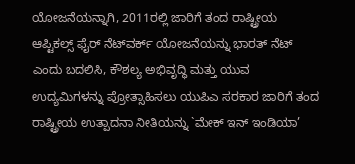ಯೋಜನೆಯನ್ನಾಗಿ, 2011ರಲ್ಲಿ ಜಾರಿಗೆ ತಂದ ರಾಷ್ಟ್ರೀಯ ಆಪ್ಟಿಕಲ್ಸ್ ಫೈರ್ ನೆಟ್‍ವರ್ಕ್ ಯೋಜನೆಯನ್ನು ಭಾರತ್ ನೆಟ್ ಎಂದು ಬದಲಿಸಿ, ಕೌಶಲ್ಯ ಅಭಿವೃದ್ಧಿ ಮತ್ತು ಯುವ ಉದ್ಯಮಿಗಳನ್ನು ಪ್ರೋತ್ಸಾಹಿಸಲು ಯುಪಿಎ ಸರಕಾರ ಜಾರಿಗೆ ತಂದ ರಾಷ್ಟ್ರೀಯ ಉತ್ಪಾದನಾ ನೀತಿಯನ್ನು `ಮೇಕ್ ಇನ್ ಇಂಡಿಯಾ’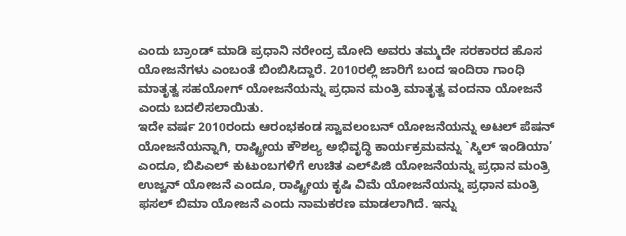ಎಂದು ಬ್ರಾಂಡ್ ಮಾಡಿ ಪ್ರಧಾನಿ ನರೇಂದ್ರ ಮೋದಿ ಅವರು ತಮ್ಮದೇ ಸರಕಾರದ ಹೊಸ ಯೋಜನೆಗಳು ಎಂಬಂತೆ ಬಿಂಬಿಸಿದ್ದಾರೆ. 2010ರಲ್ಲಿ ಜಾರಿಗೆ ಬಂದ ಇಂದಿರಾ ಗಾಂಧಿ ಮಾತೃತ್ವ ಸಹಯೋಗ್ ಯೋಜನೆಯನ್ನು ಪ್ರಧಾನ ಮಂತ್ರಿ ಮಾತೃತ್ವ ವಂದನಾ ಯೋಜನೆ ಎಂದು ಬದಲಿಸಲಾಯಿತು.
ಇದೇ ವರ್ಷ 2010ರಂದು ಆರಂಭಕಂಡ ಸ್ವಾವಲಂಬನ್ ಯೋಜನೆಯನ್ನು ಅಟಲ್ ಪೆಷನ್ ಯೋಜನೆಯನ್ನಾಗಿ, ರಾಷ್ಟ್ರೀಯ ಕೌಶಲ್ಯ ಅಭಿವೃದ್ಧಿ ಕಾರ್ಯಕ್ರಮವನ್ನು `ಸ್ಕಿಲ್ ಇಂಡಿಯಾ’ ಎಂದೂ, ಬಿಪಿಎಲ್ ಕುಟುಂಬಗಳಿಗೆ ಉಚಿತ ಎಲ್‍ಪಿಜಿ ಯೋಜನೆಯನ್ನು ಪ್ರಧಾನ ಮಂತ್ರಿ ಉಜ್ವನ್ ಯೋಜನೆ ಎಂದೂ, ರಾಷ್ಟ್ರೀಯ ಕೃಷಿ ವಿಮೆ ಯೋಜನೆಯನ್ನು ಪ್ರಧಾನ ಮಂತ್ರಿ ಫಸಲ್ ಬಿಮಾ ಯೋಜನೆ ಎಂದು ನಾಮಕರಣ ಮಾಡಲಾಗಿದೆ. ಇನ್ನು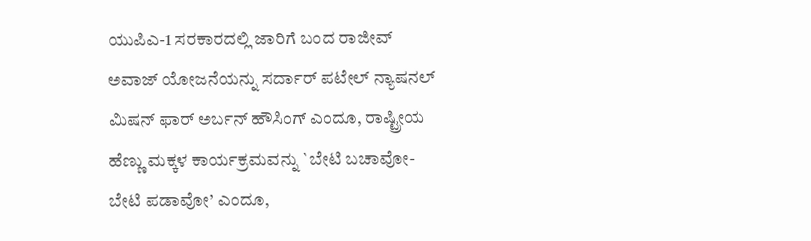ಯುಪಿಎ-1 ಸರಕಾರದಲ್ಲಿ ಜಾರಿಗೆ ಬಂದ ರಾಜೀವ್ ಅವಾಜ್ ಯೋಜನೆಯನ್ನು ಸರ್ದಾರ್ ಪಟೇಲ್ ನ್ಯಾಷನಲ್ ಮಿಷನ್ ಫಾರ್ ಅರ್ಬನ್ ಹೌಸಿಂಗ್ ಎಂದೂ, ರಾಷ್ಟ್ರೀಯ ಹೆಣ್ಣು ಮಕ್ಕಳ ಕಾರ್ಯಕ್ರಮವನ್ನು `ಬೇಟಿ ಬಚಾವೋ-ಬೇಟಿ ಪಡಾವೋ’ ಎಂದೂ,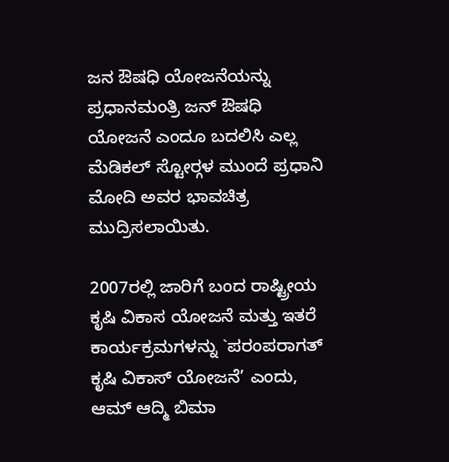ಜನ ಔಷಧಿ ಯೋಜನೆಯನ್ನು ಪ್ರಧಾನಮಂತ್ರಿ ಜನ್ ಔಷಧಿ ಯೋಜನೆ ಎಂದೂ ಬದಲಿಸಿ ಎಲ್ಲ ಮೆಡಿಕಲ್ ಸ್ಟೋರ್‍ಗಳ ಮುಂದೆ ಪ್ರಧಾನಿ ಮೋದಿ ಅವರ ಭಾವಚಿತ್ರ ಮುದ್ರಿಸಲಾಯಿತು.

2007ರಲ್ಲಿ ಜಾರಿಗೆ ಬಂದ ರಾಷ್ಟ್ರೀಯ ಕೃಷಿ ವಿಕಾಸ ಯೋಜನೆ ಮತ್ತು ಇತರೆ ಕಾರ್ಯಕ್ರಮಗಳನ್ನು `ಪರಂಪರಾಗತ್ ಕೃಷಿ ವಿಕಾಸ್ ಯೋಜನೆ’ ಎಂದು, ಆಮ್ ಆದ್ಮಿ ಬಿಮಾ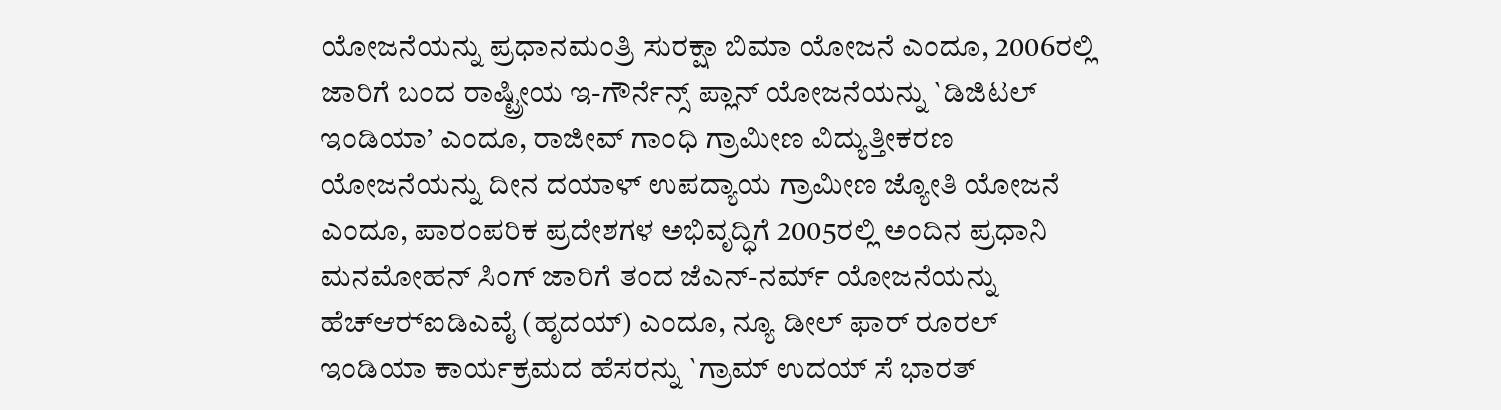ಯೋಜನೆಯನ್ನು ಪ್ರಧಾನಮಂತ್ರಿ ಸುರಕ್ಷಾ ಬಿಮಾ ಯೋಜನೆ ಎಂದೂ, 2006ರಲ್ಲಿ ಜಾರಿಗೆ ಬಂದ ರಾಷ್ಟ್ರೀಯ ಇ-ಗೌರ್ನೆನ್ಸ್ ಪ್ಲಾನ್ ಯೋಜನೆಯನ್ನು `ಡಿಜಿಟಲ್ ಇಂಡಿಯಾ’ ಎಂದೂ, ರಾಜೀವ್ ಗಾಂಧಿ ಗ್ರಾಮೀಣ ವಿದ್ಯುತ್ತೀಕರಣ ಯೋಜನೆಯನ್ನು ದೀನ ದಯಾಳ್ ಉಪದ್ಯಾಯ ಗ್ರಾಮೀಣ ಜ್ಯೋತಿ ಯೋಜನೆ ಎಂದೂ, ಪಾರಂಪರಿಕ ಪ್ರದೇಶಗಳ ಅಭಿವೃದ್ಧಿಗೆ 2005ರಲ್ಲಿ ಅಂದಿನ ಪ್ರಧಾನಿ ಮನಮೋಹನ್ ಸಿಂಗ್ ಜಾರಿಗೆ ತಂದ ಜೆಎನ್-ನರ್ಮ್ ಯೋಜನೆಯನ್ನು ಹೆಚ್‍ಆರ್‍ಐಡಿಎವೈ (ಹೃದಯ್) ಎಂದೂ, ನ್ಯೂ ಡೀಲ್ ಫಾರ್ ರೂರಲ್ ಇಂಡಿಯಾ ಕಾರ್ಯಕ್ರಮದ ಹೆಸರನ್ನು `ಗ್ರಾಮ್ ಉದಯ್ ಸೆ ಭಾರತ್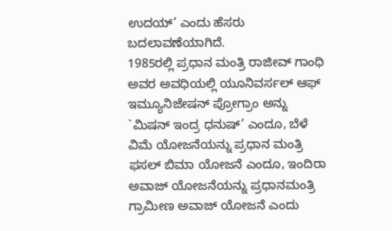ಉದಯ್’ ಎಂದು ಹೆಸರು ಬದಲಾವಣೆಯಾಗಿದೆ.
1985ರಲ್ಲಿ ಪ್ರಧಾನ ಮಂತ್ರಿ ರಾಜೀವ್ ಗಾಂಧಿ ಅವರ ಅವಧಿಯಲ್ಲಿ ಯೂನಿವರ್ಸಲ್ ಆಫ್ ಇಮ್ಯೂನಿಜೇಷನ್ ಪ್ರೋಗ್ರಾಂ ಅನ್ನು `ಮಿಷನ್ ಇಂದ್ರ ಧನುಷ್’ ಎಂದೂ, ಬೆಳೆ ವಿಮೆ ಯೋಜನೆಯನ್ನು ಪ್ರಧಾನ ಮಂತ್ರಿ ಫಸಲ್ ಬಿಮಾ ಯೋಜನೆ ಎಂದೂ, ಇಂದಿರಾ ಅವಾಜ್ ಯೋಜನೆಯನ್ನು ಪ್ರಧಾನಮಂತ್ರಿ ಗ್ರಾಮೀಣ ಅವಾಜ್ ಯೋಜನೆ ಎಂದು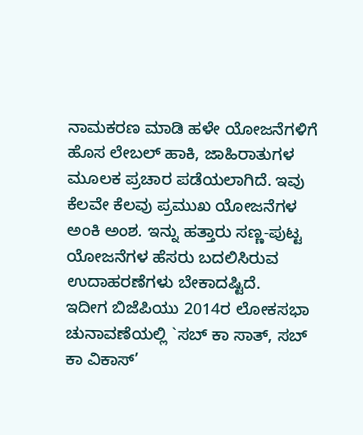ನಾಮಕರಣ ಮಾಡಿ ಹಳೇ ಯೋಜನೆಗಳಿಗೆ ಹೊಸ ಲೇಬಲ್ ಹಾಕಿ, ಜಾಹಿರಾತುಗಳ ಮೂಲಕ ಪ್ರಚಾರ ಪಡೆಯಲಾಗಿದೆ. ಇವು ಕೆಲವೇ ಕೆಲವು ಪ್ರಮುಖ ಯೋಜನೆಗಳ ಅಂಕಿ ಅಂಶ. ಇನ್ನು ಹತ್ತಾರು ಸಣ್ಣ-ಪುಟ್ಟ ಯೋಜನೆಗಳ ಹೆಸರು ಬದಲಿಸಿರುವ ಉದಾಹರಣೆಗಳು ಬೇಕಾದಷ್ಟಿದೆ.
ಇದೀಗ ಬಿಜೆಪಿಯು 2014ರ ಲೋಕಸಭಾ ಚುನಾವಣೆಯಲ್ಲಿ `ಸಬ್ ಕಾ ಸಾತ್, ಸಬ್ ಕಾ ವಿಕಾಸ್’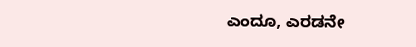ಎಂದೂ, ಎರಡನೇ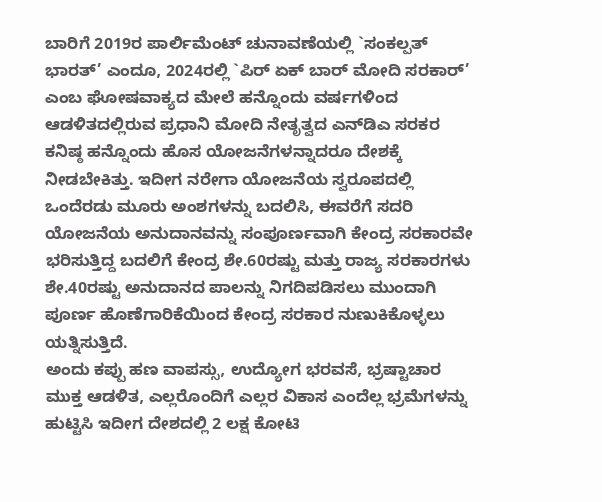ಬಾರಿಗೆ 2019ರ ಪಾರ್ಲಿಮೆಂಟ್ ಚುನಾವಣೆಯಲ್ಲಿ `ಸಂಕಲ್ಪತ್ ಭಾರತ್’ ಎಂದೂ, 2024ರಲ್ಲಿ `ಪಿರ್ ಏಕ್ ಬಾರ್ ಮೋದಿ ಸರಕಾರ್’ ಎಂಬ ಘೋಷವಾಕ್ಯದ ಮೇಲೆ ಹನ್ನೊಂದು ವರ್ಷಗಳಿಂದ ಆಡಳಿತದಲ್ಲಿರುವ ಪ್ರಧಾನಿ ಮೋದಿ ನೇತೃತ್ವದ ಎನ್‍ಡಿಎ ಸರಕರ ಕನಿಷ್ಠ ಹನ್ನೊಂದು ಹೊಸ ಯೋಜನೆಗಳನ್ನಾದರೂ ದೇಶಕ್ಕೆ ನೀಡಬೇಕಿತ್ತು. ಇದೀಗ ನರೇಗಾ ಯೋಜನೆಯ ಸ್ವರೂಪದಲ್ಲಿ ಒಂದೆರಡು ಮೂರು ಅಂಶಗಳನ್ನು ಬದಲಿಸಿ, ಈವರೆಗೆ ಸದರಿ ಯೋಜನೆಯ ಅನುದಾನವನ್ನು ಸಂಪೂರ್ಣವಾಗಿ ಕೇಂದ್ರ ಸರಕಾರವೇ ಭರಿಸುತ್ತಿದ್ದ ಬದಲಿಗೆ ಕೇಂದ್ರ ಶೇ.60ರಷ್ಟು ಮತ್ತು ರಾಜ್ಯ ಸರಕಾರಗಳು ಶೇ.40ರಷ್ಟು ಅನುದಾನದ ಪಾಲನ್ನು ನಿಗದಿಪಡಿಸಲು ಮುಂದಾಗಿ ಪೂರ್ಣ ಹೊಣೆಗಾರಿಕೆಯಿಂದ ಕೇಂದ್ರ ಸರಕಾರ ನುಣುಕಿಕೊಳ್ಳಲು ಯತ್ನಿಸುತ್ತಿದೆ.
ಅಂದು ಕಪ್ಪು ಹಣ ವಾಪಸ್ಸು, ಉದ್ಯೋಗ ಭರವಸೆ, ಭ್ರಷ್ಟಾಚಾರ ಮುಕ್ತ ಆಡಳಿತ, ಎಲ್ಲರೊಂದಿಗೆ ಎಲ್ಲರ ವಿಕಾಸ ಎಂದೆಲ್ಲ ಭ್ರಮೆಗಳನ್ನು ಹುಟ್ಟಿಸಿ ಇದೀಗ ದೇಶದಲ್ಲಿ 2 ಲಕ್ಷ ಕೋಟಿ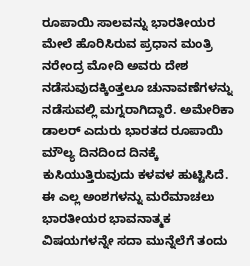ರೂಪಾಯಿ ಸಾಲವನ್ನು ಭಾರತೀಯರ ಮೇಲೆ ಹೊರಿಸಿರುವ ಪ್ರಧಾನ ಮಂತ್ರಿ ನರೇಂದ್ರ ಮೋದಿ ಅವರು ದೇಶ ನಡೆಸುವುದಕ್ಕಿಂತ್ತಲೂ ಚುನಾವಣೆಗಳನ್ನು ನಡೆಸುವಲ್ಲಿ ಮಗ್ನರಾಗಿದ್ದಾರೆ. ಅಮೇರಿಕಾ ಡಾಲರ್ ಎದುರು ಭಾರತದ ರೂಪಾಯಿ ಮೌಲ್ಯ ದಿನದಿಂದ ದಿನಕ್ಕೆ ಕುಸಿಯುತ್ತಿರುವುದು ಕಳವಳ ಹುಟ್ಟಿಸಿದೆ. ಈ ಎಲ್ಲ ಅಂಶಗಳನ್ನು ಮರೆಮಾಚಲು ಭಾರತೀಯರ ಭಾವನಾತ್ಮಕ ವಿಷಯಗಳನ್ನೇ ಸದಾ ಮುನ್ನೆಲೆಗೆ ತಂದು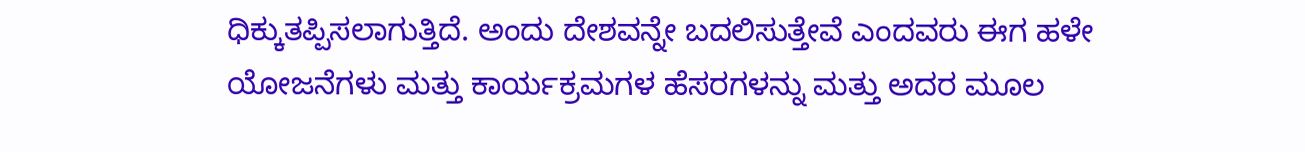ಧಿಕ್ಕುತಪ್ಪಿಸಲಾಗುತ್ತಿದೆ. ಅಂದು ದೇಶವನ್ನೇ ಬದಲಿಸುತ್ತೇವೆ ಎಂದವರು ಈಗ ಹಳೇ ಯೋಜನೆಗಳು ಮತ್ತು ಕಾರ್ಯಕ್ರಮಗಳ ಹೆಸರಗಳನ್ನು ಮತ್ತು ಅದರ ಮೂಲ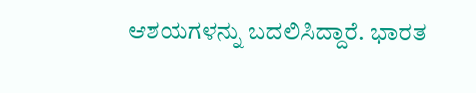ಆಶಯಗಳನ್ನು ಬದಲಿಸಿದ್ದಾರೆ. ಭಾರತ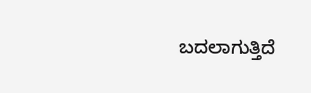ಬದಲಾಗುತ್ತಿದೆ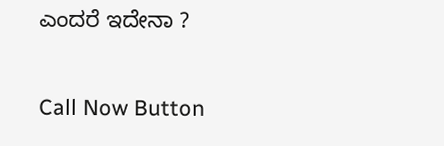ಎಂದರೆ ಇದೇನಾ ?

Call Now Button